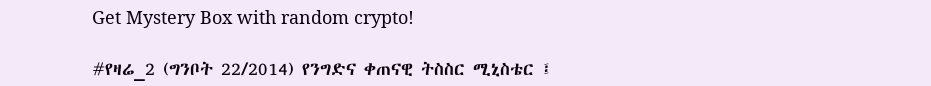Get Mystery Box with random crypto!

#የዛሬ_2 (ግንቦት 22/2014) የንግድና ቀጠናዊ ትስስር ሚኒስቴር ፤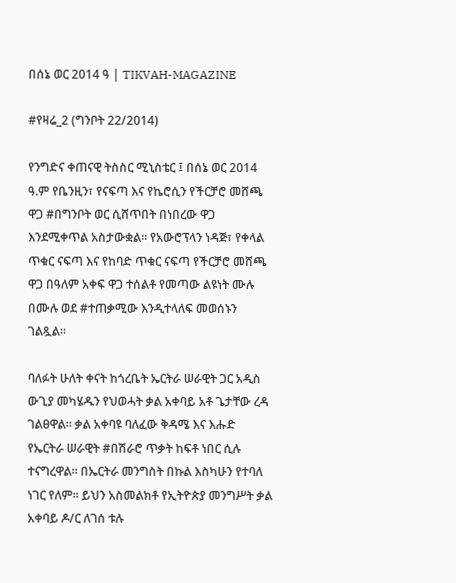በሰኔ ወር 2014 ዓ | TIKVAH-MAGAZINE

#የዛሬ_2 (ግንቦት 22/2014)

የንግድና ቀጠናዊ ትስስር ሚኒስቴር ፤ በሰኔ ወር 2014 ዓ.ም የቤንዚን፣ የናፍጣ እና የኬሮሲን የችርቻሮ መሸጫ ዋጋ #በግንቦት ወር ሲሸጥበት በነበረው ዋጋ እንደሚቀጥል አስታውቋል። የአውሮፕላን ነዳጅ፣ የቀላል ጥቁር ናፍጣ እና የከባድ ጥቁር ናፍጣ የችርቻሮ መሸጫ ዋጋ በዓለም አቀፍ ዋጋ ተሰልቶ የመጣው ልዩነት ሙሉ በሙሉ ወደ #ተጠቃሚው እንዲተላለፍ መወሰኑን ገልጿል።

ባለፉት ሁለት ቀናት ከጎረቤት ኤርትራ ሠራዊት ጋር አዲስ ውጊያ መካሄዱን የህወሓት ቃል አቀባይ አቶ ጌታቸው ረዳ ገልፀዋል። ቃል አቀባዩ ባለፈው ቅዳሜ እና እሑድ የኤርትራ ሠራዊት #በሽራሮ ጥቃት ከፍቶ ነበር ሲሉ ተናግረዋል። በኤርትራ መንግስት በኩል እስካሁን የተባለ ነገር የለም። ይህን አስመልክቶ የኢትዮጵያ መንግሥት ቃል አቀባይ ዶ/ር ለገሰ ቱሉ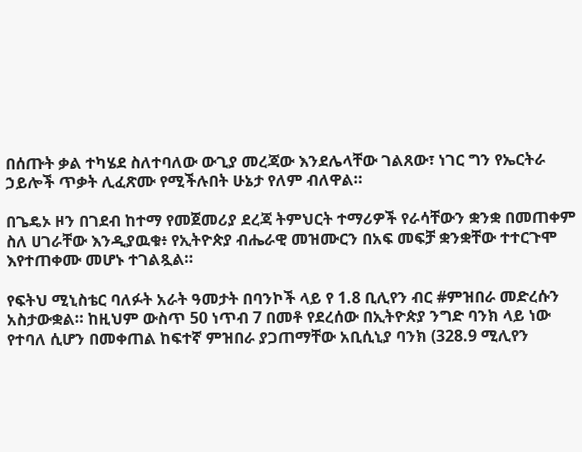በሰጡት ቃል ተካሄደ ስለተባለው ውጊያ መረጃው እንደሌላቸው ገልጸው፣ ነገር ግን የኤርትራ ኃይሎች ጥቃት ሊፈጽሙ የሚችሉበት ሁኔታ የለም ብለዋል።

በጌዴኦ ዞን በገደብ ከተማ የመጀመሪያ ደረጃ ትምህርት ተማሪዎች የራሳቸውን ቋንቋ በመጠቀም ስለ ሀገራቸው እንዲያዉቁ፥ የኢትዮጵያ ብሔራዊ መዝሙርን በአፍ መፍቻ ቋንቋቸው ተተርጉሞ እየተጠቀሙ መሆኑ ተገልጿል።

የፍትህ ሚኒስቴር ባለፉት አራት ዓመታት በባንኮች ላይ የ 1.8 ቢሊየን ብር #ምዝበራ መድረሱን አስታውቋል። ከዚህም ውስጥ 50 ነጥብ 7 በመቶ የደረሰው በኢትዮጵያ ንግድ ባንክ ላይ ነው የተባለ ሲሆን በመቀጠል ከፍተኛ ምዝበራ ያጋጠማቸው አቢሲኒያ ባንክ (328.9 ሚሊየን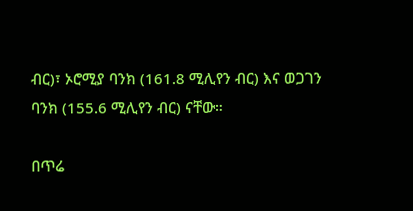ብር)፣ ኦሮሚያ ባንክ (161.8 ሚሊየን ብር) እና ወጋገን ባንክ (155.6 ሚሊየን ብር) ናቸው።

በጥሬ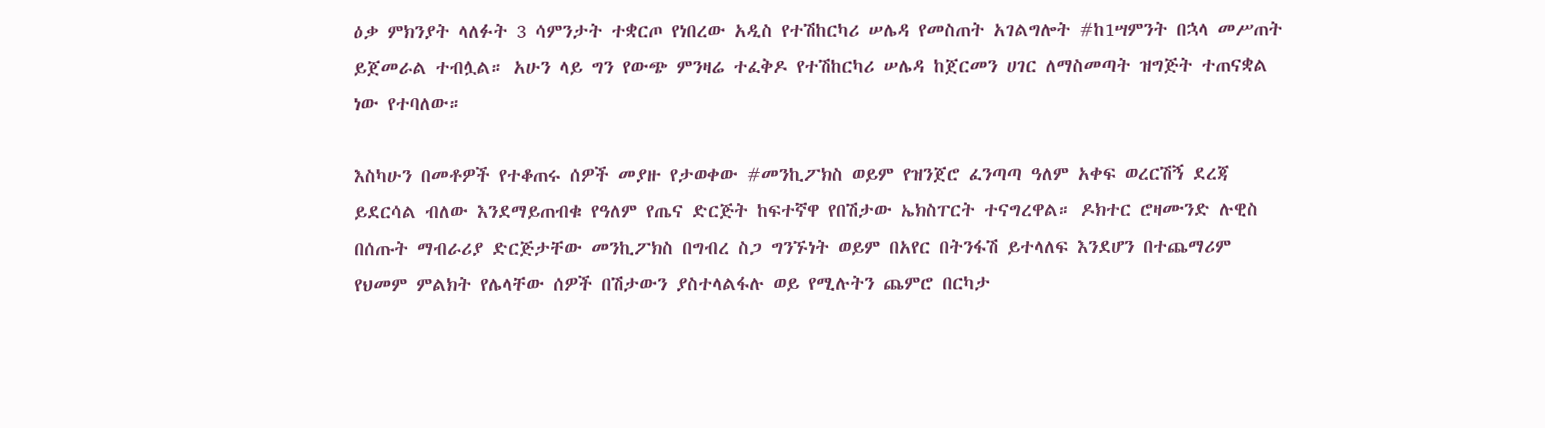ዕቃ ምክንያት ላለፉት 3 ሳምንታት ተቋርጦ የነበረው አዲስ የተሽከርካሪ ሠሌዳ የመስጠት አገልግሎት #ከ1ሣምንት በኋላ መሥጠት ይጀመራል ተብሏል። አሁን ላይ ግን የውጭ ምንዛሬ ተፈቅዶ የተሽከርካሪ ሠሌዳ ከጀርመን ሀገር ለማስመጣት ዝግጅት ተጠናቋል ነው የተባለው።

እስካሁን በመቶዎች የተቆጠሩ ሰዎች መያዙ የታወቀው #መንኪፖክስ ወይም የዝንጀሮ ፈንጣጣ ዓለም አቀፍ ወረርሽኝ ደረጃ ይደርሳል ብለው እንደማይጠብቁ የዓለም የጤና ድርጅት ከፍተኛዋ የበሽታው ኤክስፐርት ተናግረዋል። ዶክተር ሮዛሙንድ ሉዊስ በሰጡት ማብራሪያ ድርጅታቸው መንኪፖክስ በግብረ ስጋ ግንኙነት ወይም በአየር በትንፋሽ ይተላለፍ እንደሆን በተጨማሪም የህመም ምልክት የሌላቸው ሰዎች በሽታውን ያስተላልፋሉ ወይ የሚሉትን ጨምሮ በርካታ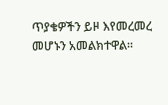ጥያቄዎችን ይዞ እየመረመረ መሆኑን አመልክተዋል።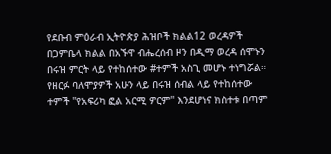የደቡብ ምዕራብ ኢትዮጵያ ሕዝቦች ክልል12 ወረዳዎች በጋምቤላ ክልል በአኙዋ ብሔረሰብ ዞን በዲማ ወረዳ ሰሞኑን በሩዝ ምርት ላይ የተከሰተው #ተምች አስጊ መሆኑ ተነግሯል። የዘርፉ ባለሞያዎች አሁን ላይ በሩዝ ሰብል ላይ የተከሰተው ተምች ''የአፍሪካ ፎል አርሚ ዎርም'' እንደሆነና ክስተቱ በጣም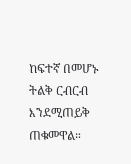ከፍተኛ በመሆኑ ትልቅ ርብርብ እንደሚጠይቅ ጠቁመዋል።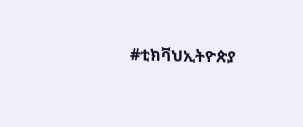#ቲክቫህኢትዮጵያ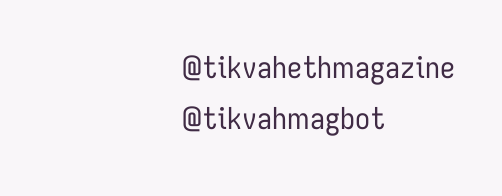@tikvahethmagazine @tikvahmagbot